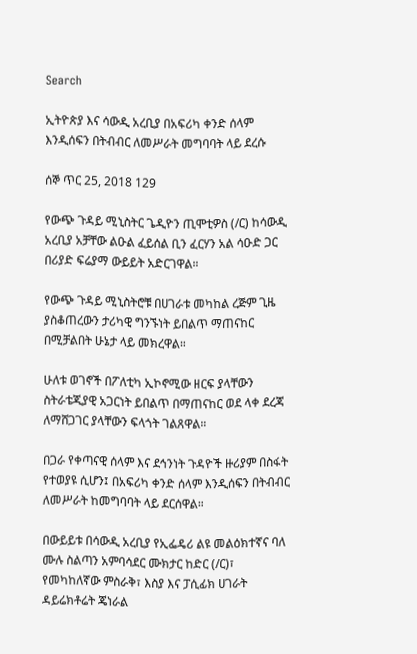Search

ኢትዮጵያ እና ሳውዲ አረቢያ በአፍሪካ ቀንድ ሰላም እንዲሰፍን በትብብር ለመሥራት መግባባት ላይ ደረሱ

ሰኞ ጥር 25, 2018 129

የውጭ ጉዳይ ሚኒስትር ጌዲዮን ጢሞቲዎስ (/ር) ከሳውዲ አረቢያ አቻቸው ልዑል ፈይሰል ቢን ፈርሃን አል ሳዑድ ጋር በሪያድ ፍሬያማ ውይይት አድርገዋል።

የውጭ ጉዳይ ሚኒስትሮቹ በሀገራቱ መካከል ረጅም ጊዜ ያስቆጠረውን ታሪካዊ ግንኙነት ይበልጥ ማጠናከር በሚቻልበት ሁኔታ ላይ መክረዋል።

ሁለቱ ወገኖች በፖለቲካ ኢኮኖሚው ዘርፍ ያላቸውን ስትራቴጂያዊ አጋርነት ይበልጥ በማጠናከር ወደ ላቀ ደረጃ ለማሸጋገር ያላቸውን ፍላጎት ገልጸዋል።

በጋራ የቀጣናዊ ሰላም እና ደኅንነት ጉዳዮች ዙሪያም በስፋት የተወያዩ ሲሆን፤ በአፍሪካ ቀንድ ሰላም እንዲሰፍን በትብብር ለመሥራት ከመግባባት ላይ ደርሰዋል።

በውይይቱ በሳውዲ አረቢያ የኢፌዴሪ ልዩ መልዕክተኛና ባለ ሙሉ ስልጣን አምባሳደር ሙክታር ከድር (/ር)፣ የመካከለኛው ምስራቅ፣ እስያ እና ፓሲፊክ ሀገራት ዳይሬክቶሬት ጄነራል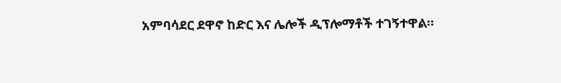አምባሳደር ደዋኖ ከድር እና ሌሎች ዲፕሎማቶች ተገኝተዋል።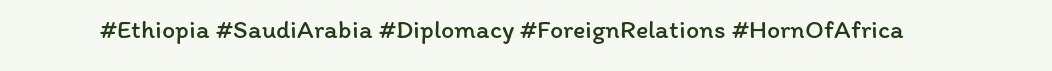#Ethiopia #SaudiArabia #Diplomacy #ForeignRelations #HornOfAfrica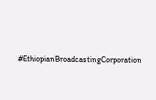#EthiopianBroadcastingCorporation